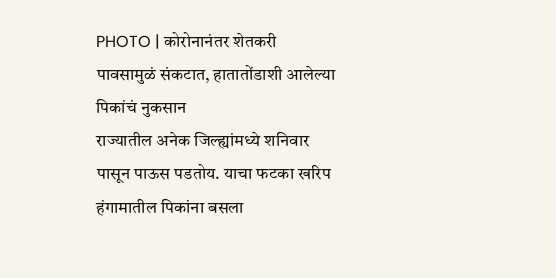PHOTO | कोरोनानंतर शेतकरी पावसामुळं संकटात, हातातोंडाशी आलेल्या पिकांचं नुकसान
राज्यातील अनेक जिल्ह्यांमध्ये शनिवार पासून पाऊस पडतोय. याचा फटका खरिप हंगामातील पिकांना बसला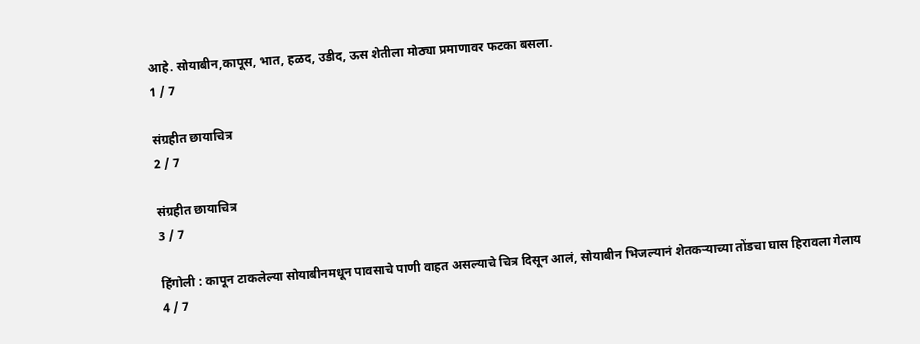आहे. सोयाबीन,कापूस, भात, हळद, उडीद, ऊस शेतीला मोठ्या प्रमाणावर फटका बसला.
1 / 7

संग्रहीत छायाचित्र
2 / 7

संग्रहीत छायाचित्र
3 / 7

हिंगोली : कापून टाकलेल्या सोयाबीनमधून पावसाचे पाणी वाहत असल्याचे चित्र दिसून आलं, सोयाबीन भिजल्यानं शेतकऱ्याच्या तोंडचा घास हिरावला गेलाय
4 / 7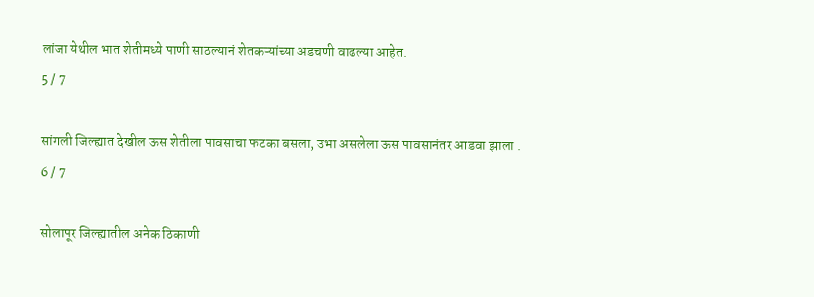लांजा येथील भात शेतीमध्ये पाणी साठल्यानं शेतकऱ्यांच्या अडचणी वाढल्या आहेत.
5 / 7

सांगली जिल्ह्यात देखील ऊस शेतीला पावसाचा फटका बसला, उभा असलेला ऊस पावसानंतर आडवा झाला .
6 / 7

सोलापूर जिल्ह्यातील अनेक ठिकाणी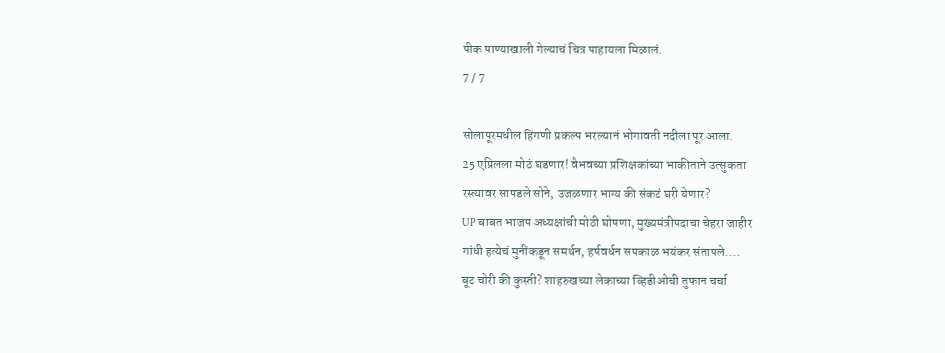पीक पाण्याखाली गेल्याचं चित्र पाहायला मिळालं.
7 / 7

सोलापूरमधील हिंगणी प्रकल्प भरल्यानं भोगावती नदीला पूर आला.
25 एप्रिलला मोठं घडणार! वैभवच्या प्रशिक्षकांच्या भाकीताने उत्सुकता
रस्त्यावर सापडले सोने, उजळणार भाग्य की संकटं घरी येणार?
UP बाबत भाजप अध्यक्षांची मोठी घोषणा, मुख्यमंत्रीपदाचा चेहरा जाहीर
गांधी हत्येचं मुनींकडून समर्थन, हर्षवर्धन सपकाळ भयंकर संतापले....
बूट चोरी की कुस्ती? शाहरुखच्या लेकाच्या व्हिडीओची तुफान चर्चा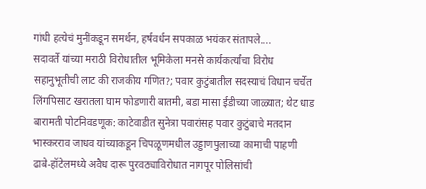गांधी हत्येचं मुनींकडून समर्थन, हर्षवर्धन सपकाळ भयंकर संतापले....
सदावर्ते यांच्या मराठी विरोधातील भूमिकेला मनसे कार्यकर्त्यांचा विरोध
सहानुभूतीची लाट की राजकीय गणित?; पवार कुटुंबातील सदस्याचं विधान चर्चेत
लिंगपिसाट खरातला घाम फोडणारी बातमी, बडा मासा ईडीच्या जाळ्यात; थेट धाड
बारामती पोटनिवडणूक: काटेवाडीत सुनेत्रा पवारांसह पवार कुटुंबाचे मतदान
भास्करराव जाधव यांच्याकडून चिपळूणमधील उड्डाणपुलाच्या कामाची पाहणी
ढाबे-हॉटेलमध्ये अवैध दारू पुरवठ्याविरोधात नागपूर पोलिसांची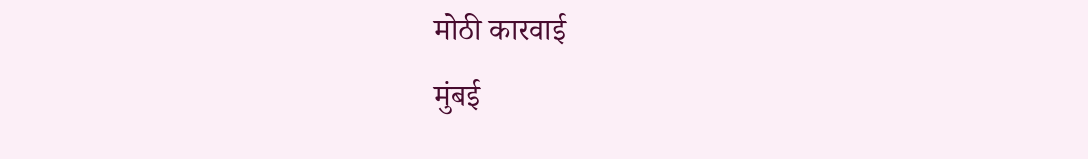मोठी कारवाई
मुंबई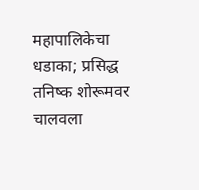महापालिकेचा धडाका; प्रसिद्ध तनिष्क शोरूमवर चालवला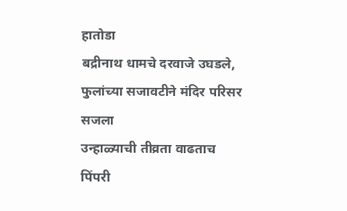हातोडा
बद्रीनाथ धामचे दरवाजे उघडले, फुलांच्या सजावटीने मंदिर परिसर सजला
उन्हाळ्याची तीव्रता वाढताच पिंपरी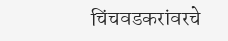चिंचवडकरांवरचे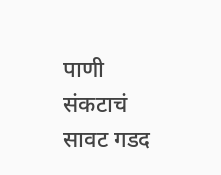पाणी संकटाचं सावट गडद